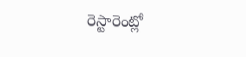రెస్టారెంట్లో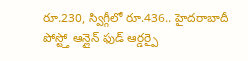రూ.230, స్విగ్గీలో రూ.436.. హైదరాబాదీ పోస్ట్తో ఆన్లైన్ ఫుడ్ ఆర్డర్పై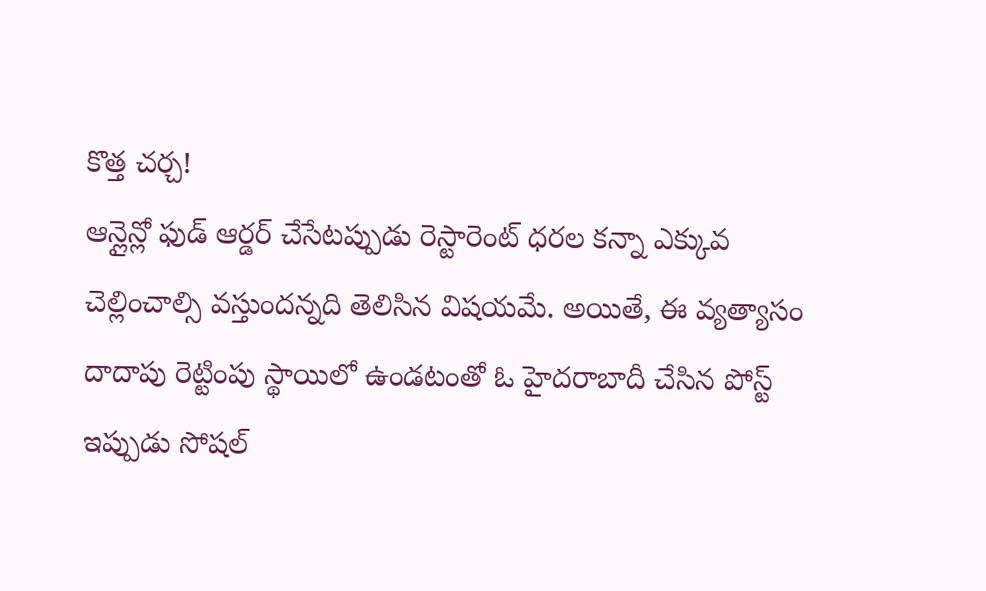కొత్త చర్చ!
ఆన్లైన్లో ఫుడ్ ఆర్డర్ చేసేటప్పుడు రెస్టారెంట్ ధరల కన్నా ఎక్కువ చెల్లించాల్సి వస్తుందన్నది తెలిసిన విషయమే. అయితే, ఈ వ్యత్యాసం దాదాపు రెట్టింపు స్థాయిలో ఉండటంతో ఓ హైదరాబాదీ చేసిన పోస్ట్ ఇప్పుడు సోషల్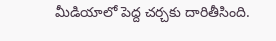మీడియాలో పెద్ద చర్చకు దారితీసింది.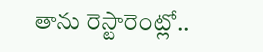తాను రెస్టారెంట్లో..